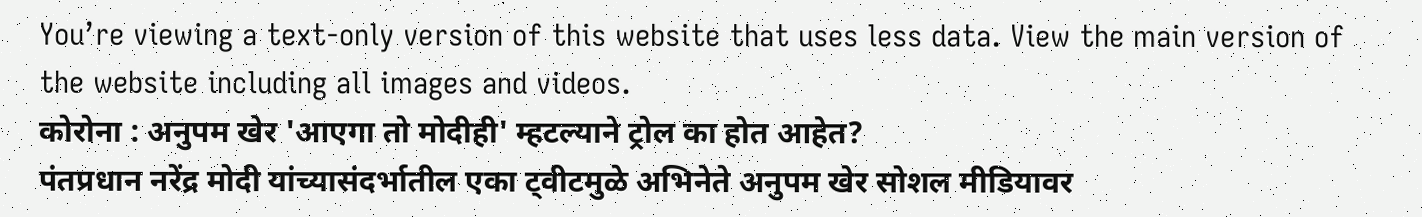You’re viewing a text-only version of this website that uses less data. View the main version of the website including all images and videos.
कोरोना : अनुपम खेर 'आएगा तो मोदीही' म्हटल्याने ट्रोल का होत आहेत?
पंतप्रधान नरेंद्र मोदी यांच्यासंदर्भातील एका ट्वीटमुळे अभिनेते अनुपम खेर सोशल मीडियावर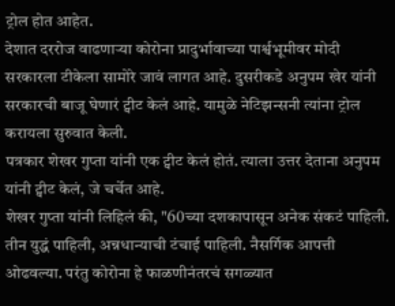ट्रोल होत आहेत.
देशात दररोज वाढणाऱ्या कोरोना प्रादुर्भावाच्या पार्श्वभूमीवर मोदी सरकारला टीकेला सामोरे जावं लागत आहे. दुसरीकडे अनुपम खेर यांनी सरकारची बाजू घेणारं ट्वीट केलं आहे. यामुळे नेटिझन्सनी त्यांना ट्रोल करायला सुरुवात केली.
पत्रकार शेखर गुप्ता यांनी एक ट्वीट केलं होतं. त्याला उत्तर देताना अनुपम यांनी ट्वीट केलं, जे चर्चेत आहे.
शेखर गुप्ता यांनी लिहिलं की, "60च्या दशकापासून अनेक संकटं पाहिली. तीन युद्धं पाहिली, अन्नधान्याची टंचाई पाहिली. नैसर्गिक आपत्ती ओढवल्या. परंतु कोरोना हे फाळणीनंतरचं सगळ्यात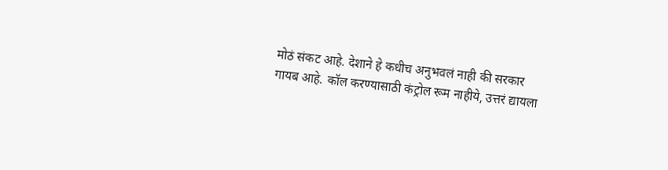मोठं संकट आहे. देशाने हे कधीच अनुभवलं नाही की सरकार गायब आहे. कॉल करण्यासाठी कंट्रोल रूम नाहीये, उत्तरं द्यायला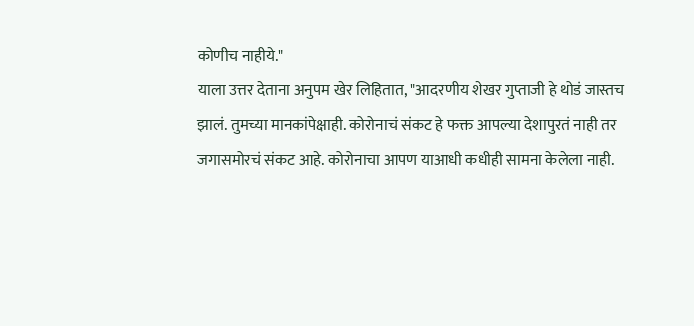कोणीच नाहीये."
याला उत्तर देताना अनुपम खेर लिहितात, "आदरणीय शेखर गुप्ताजी हे थोडं जास्तच झालं. तुमच्या मानकांपेक्षाही. कोरोनाचं संकट हे फक्त आपल्या देशापुरतं नाही तर जगासमोरचं संकट आहे. कोरोनाचा आपण याआधी कधीही सामना केलेला नाही.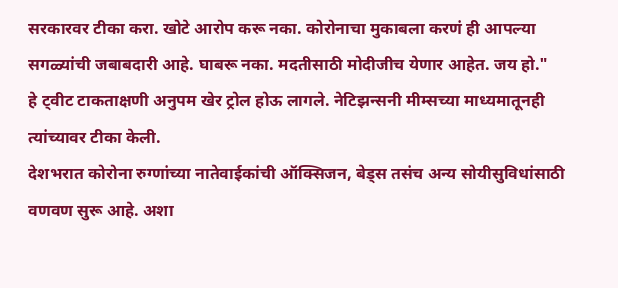सरकारवर टीका करा. खोटे आरोप करू नका. कोरोनाचा मुकाबला करणं ही आपल्या सगळ्यांची जबाबदारी आहे. घाबरू नका. मदतीसाठी मोदीजीच येणार आहेत. जय हो."
हे ट्वीट टाकताक्षणी अनुपम खेर ट्रोल होऊ लागले. नेटिझन्सनी मीम्सच्या माध्यमातूनही त्यांच्यावर टीका केली.
देशभरात कोरोना रुग्णांच्या नातेवाईकांची ऑक्सिजन, बेड्स तसंच अन्य सोयीसुविधांसाठी वणवण सुरू आहे. अशा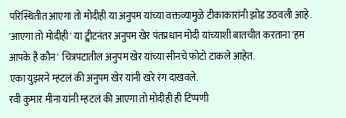परिस्थितीत आएगा तो मोदीही या अनुपम यांच्या वक्तव्यामुळे टीकाकारांनी झोड उठवली आहे.
'आएगा तो मोदीही' या ट्वीटनंतर अनुपम खेर पंतप्रधान मोदी यांच्याशी बातचीत करताना 'हम आपके है कौन' चित्रपटातील अनुपम खेर यांच्या सीनचे फोटो टाकले आहेत.
एका युझरने म्हटलं की अनुपम खेर यांनी खरे रंग दाखवले.
रवी कुमार मीना यांनी म्हटलं की आएगा तो मोदीही ही टिप्पणी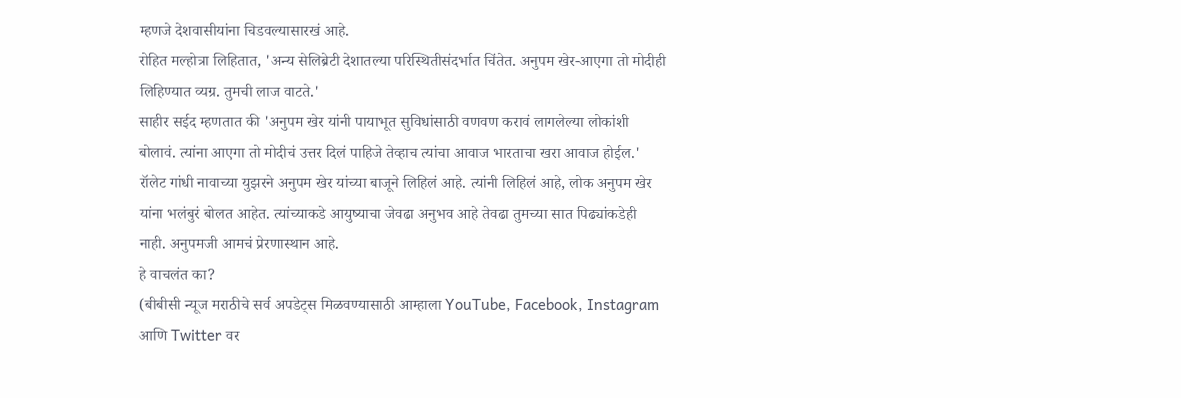म्हणजे देशवासीयांना चिडवल्यासारखं आहे.
रोहित मल्होत्रा लिहितात, 'अन्य सेलिब्रेटी देशातल्या परिस्थितीसंदर्भात चिंतेत. अनुपम खेर-आएगा तो मोदीही लिहिण्यात व्यग्र. तुमची लाज वाटते.'
साहीर सईद म्हणतात की 'अनुपम खेर यांनी पायाभूत सुविधांसाठी वणवण करावं लागलेल्या लोकांशी बोलावं. त्यांना आएगा तो मोदीचं उत्तर दिलं पाहिजे तेव्हाच त्यांचा आवाज भारताचा खरा आवाज होईल.'
रॉलेट गांधी नावाच्या युझरने अनुपम खेर यांच्या बाजूने लिहिलं आहे. त्यांनी लिहिलं आहे, लोक अनुपम खेर यांना भलंबुरं बोलत आहेत. त्यांच्याकडे आयुष्याचा जेवढा अनुभव आहे तेवढा तुमच्या सात पिढ्यांकडेही नाही. अनुपमजी आमचं प्रेरणास्थान आहे.
हे वाचलंत का?
(बीबीसी न्यूज मराठीचे सर्व अपडेट्स मिळवण्यासाठी आम्हाला YouTube, Facebook, Instagram आणि Twitter वर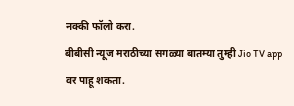नक्की फॉलो करा.
बीबीसी न्यूज मराठीच्या सगळ्या बातम्या तुम्ही Jio TV app वर पाहू शकता.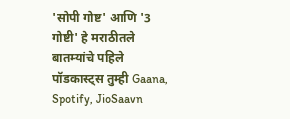'सोपी गोष्ट' आणि '3 गोष्टी' हे मराठीतले बातम्यांचे पहिले पॉडकास्ट्स तुम्ही Gaana, Spotify, JioSaavn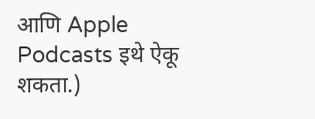आणि Apple Podcasts इथे ऐकू शकता.)